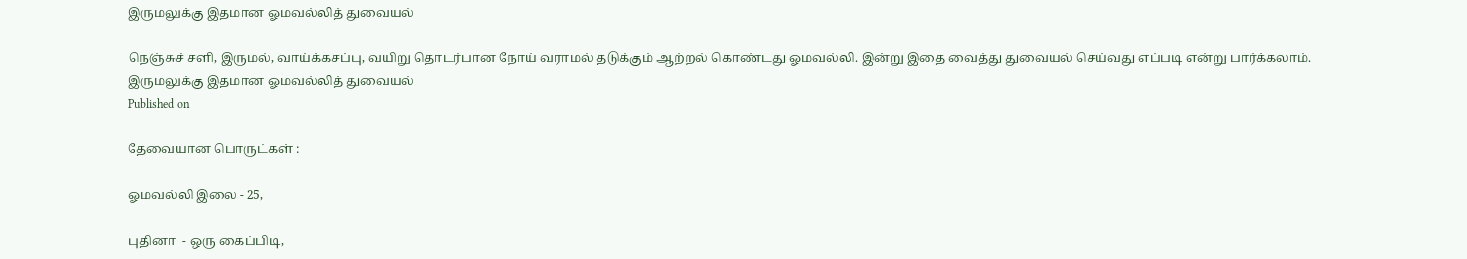இருமலுக்கு இதமான ஓமவல்லித் துவையல்

நெஞ்சுச் சளி, இருமல், வாய்க்கசப்பு, வயிறு தொடர்பான நோய் வராமல் தடுக்கும் ஆற்றல் கொண்டது ஓமவல்லி. இன்று இதை வைத்து துவையல் செய்வது எப்படி என்று பார்க்கலாம்.
இருமலுக்கு இதமான ஓமவல்லித் துவையல்
Published on

தேவையான பொருட்கள் :

ஓமவல்லி இலை - 25,

புதினா  - ஒரு கைப்பிடி,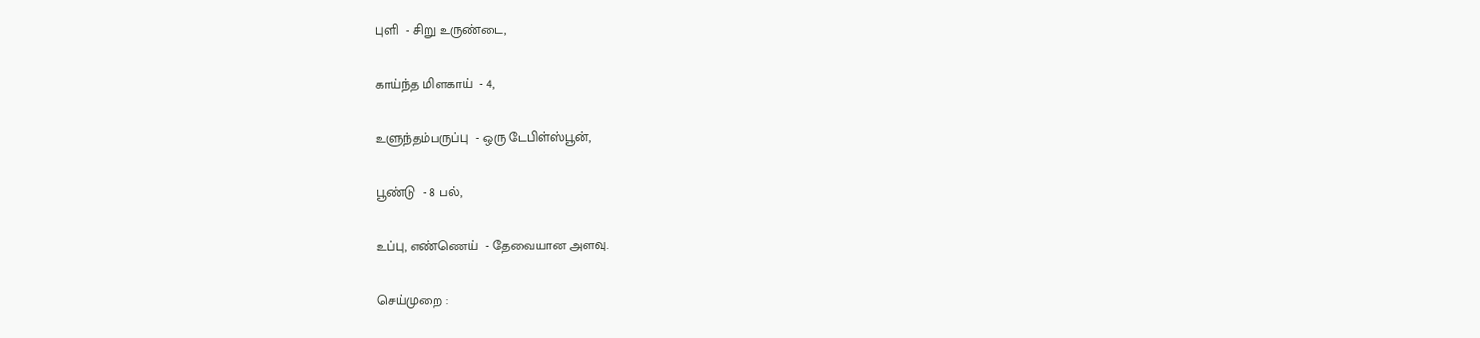புளி  - சிறு உருண்டை,

காய்ந்த மிளகாய்  - 4,

உளுந்தம்பருப்பு  - ஒரு டேபிள்ஸ்பூன்,

பூண்டு  - 8 பல்,

உப்பு, எண்ணெய்  - தேவையான அளவு.

செய்முறை :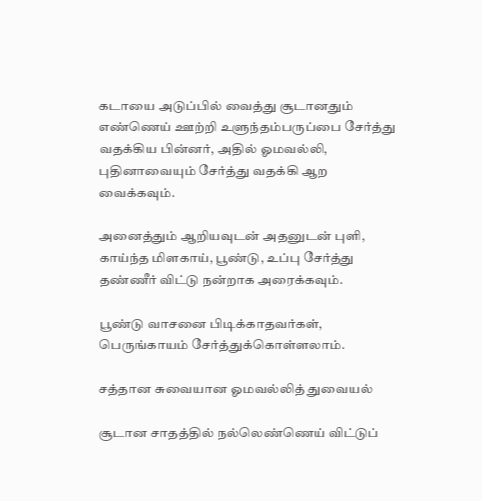கடாயை அடுப்பில் வைத்து சூடானதும் எண்ணெய் ஊற்றி உளுந்தம்பருப்பை சேர்த்து வதக்கிய பின்னர், அதில் ஓமவல்லி, புதினாவையும் சேர்த்து வதக்கி ஆற வைக்கவும்.

அனைத்தும் ஆறியவுடன் அதனுடன் புளி, காய்ந்த மிளகாய், பூண்டு, உப்பு சேர்த்து தண்ணீர் விட்டு நன்றாக அரைக்கவும்.

பூண்டு வாசனை பிடிக்காதவர்கள், பெருங்காயம் சேர்த்துக்கொள்ளலாம்.

சத்தான சுவையான ஓமவல்லித் துவையல்

சூடான சாதத்தில் நல்லெண்ணெய் விட்டுப்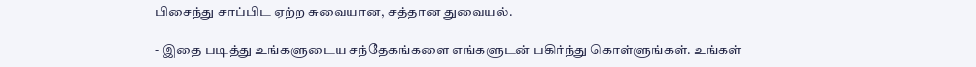பிசைந்து சாப்பிட ஏற்ற சுவையான, சத்தான துவையல்.

- இதை படித்து உங்களுடைய சந்தேகங்களை எங்களுடன் பகிர்ந்து கொள்ளுங்கள். உங்கள்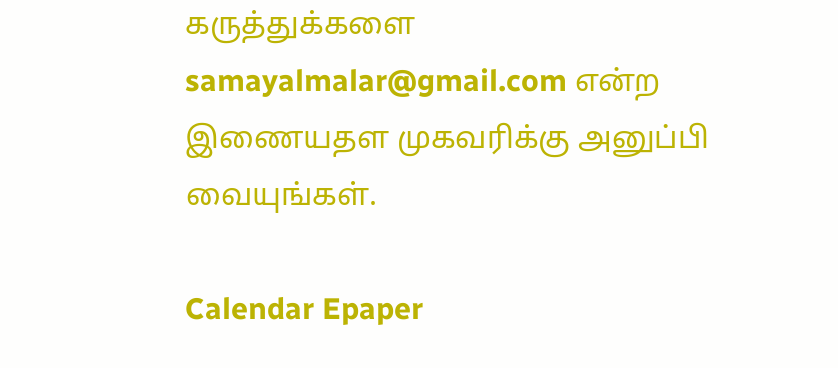கருத்துக்களை samayalmalar@gmail.com என்ற இணையதள முகவரிக்கு அனுப்பி வையுங்கள்.

Calendar Epaper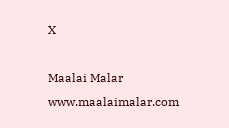X

Maalai Malar
www.maalaimalar.com